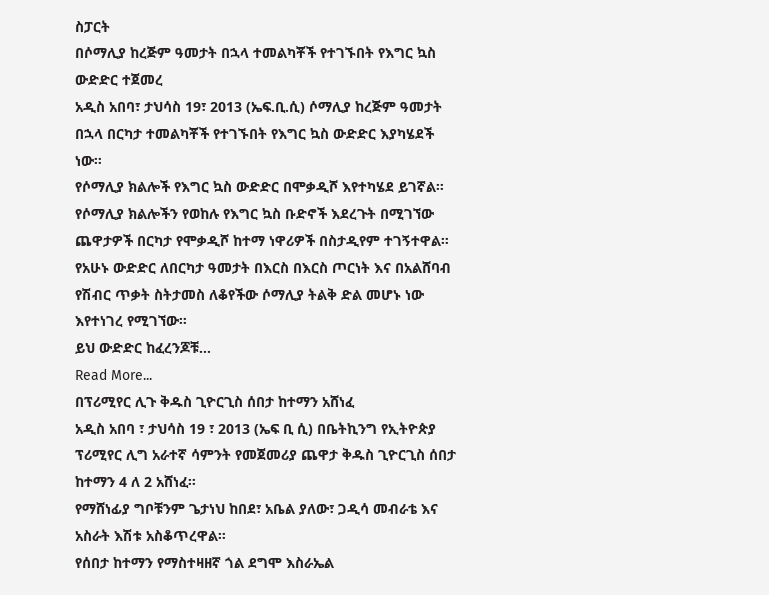ስፓርት
በሶማሊያ ከረጅም ዓመታት በኋላ ተመልካቾች የተገኙበት የእግር ኳስ ውድድር ተጀመረ
አዲስ አበባ፣ ታህሳስ 19፣ 2013 (ኤፍ.ቢ.ሲ) ሶማሊያ ከረጅም ዓመታት በኋላ በርካታ ተመልካቾች የተገኙበት የእግር ኳስ ውድድር እያካሄደች ነው።
የሶማሊያ ክልሎች የእግር ኳስ ውድድር በሞቃዲሾ እየተካሄደ ይገኛል።
የሶማሊያ ክልሎችን የወከሉ የእግር ኳስ ቡድኖች እደረጉት በሚገኘው ጨዋታዎች በርካታ የሞቃዲሾ ከተማ ነዋሪዎች በስታዲየም ተገኝተዋል።
የአሁኑ ውድድር ለበርካታ ዓመታት በእርስ በእርስ ጦርነት እና በአልሸባብ የሽብር ጥቃት ስትታመስ ለቆየችው ሶማሊያ ትልቅ ድል መሆኑ ነው እየተነገረ የሚገኘው።
ይህ ውድድር ከፈረንጆቹ…
Read More...
በፕሪሚየር ሊጉ ቅዱስ ጊዮርጊስ ሰበታ ከተማን አሸነፈ
አዲስ አበባ ፣ ታህሳስ 19 ፣ 2013 (ኤፍ ቢ ሲ) በቤትኪንግ የኢትዮጵያ ፕሪሚየር ሊግ አራተኛ ሳምንት የመጀመሪያ ጨዋታ ቅዱስ ጊዮርጊስ ሰበታ ከተማን 4 ለ 2 አሸነፈ፡፡
የማሸነፊያ ግቦቹንም ጌታነህ ከበደ፣ አቤል ያለው፣ ጋዲሳ መብራቴ እና አስራት እሽቱ አስቆጥረዋል።
የሰበታ ከተማን የማስተዛዘኛ ጎል ደግሞ እስራኤል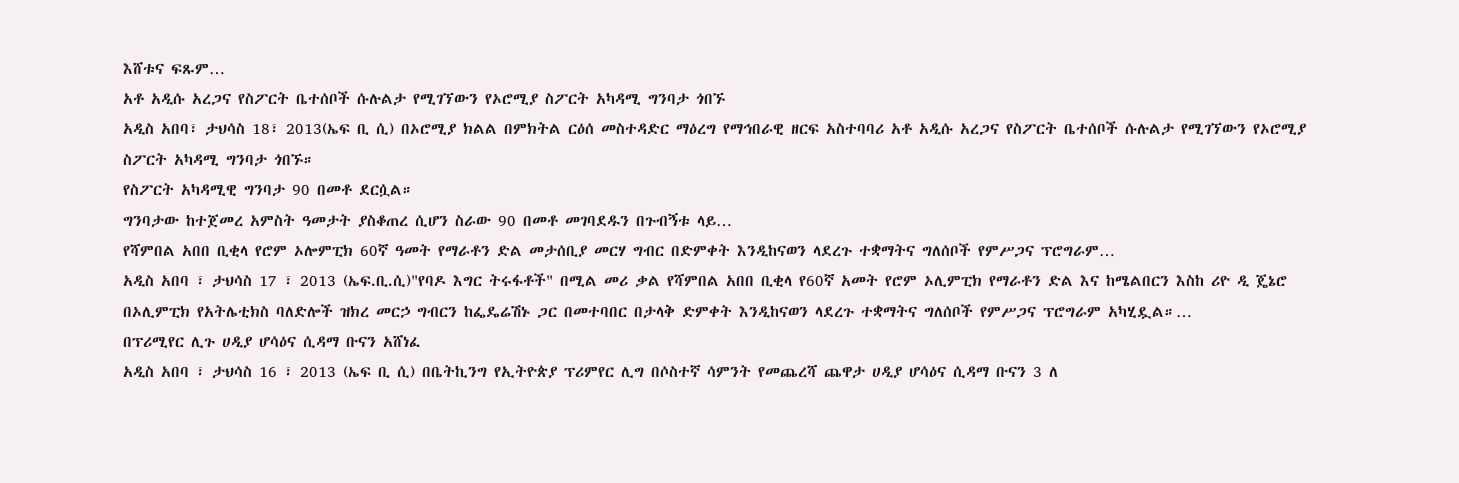እሸቱና ፍጹም…
አቶ አዲሱ አረጋና የስፖርት ቤተሰቦች ሱሉልታ የሚገኘውን የኦሮሚያ ስፖርት አካዳሚ ግንባታ ጎበኙ
አዲስ አበባ፣ ታህሳስ 18፣ 2013(ኤፍ ቢ ሲ) በኦሮሚያ ክልል በምክትል ርዕሰ መስተዳድር ማዕረግ የማኅበራዊ ዘርፍ አስተባባሪ አቶ አዲሱ አረጋና የስፖርት ቤተሰቦች ሱሉልታ የሚገኘውን የኦሮሚያ ስፖርት አካዳሚ ግንባታ ጎበኙ።
የስፖርት አካዳሚዊ ግንባታ 90 በመቶ ደርሷል።
ግንባታው ከተጀመረ አምስት ዓመታት ያስቆጠረ ሲሆን ስራው 90 በመቶ መገባደዱን በጉብኝቱ ላይ…
የሻምበል አበበ ቢቂላ የሮም ኦሎምፒክ 60ኛ ዓመት የማራቶን ድል መታሰቢያ መርሃ ግብር በድምቀት እንዲከናወን ላደረጉ ተቋማትና ግለሰቦች የምሥጋና ፕሮግራም…
አዲስ አበባ ፣ ታህሳስ 17 ፣ 2013 (ኤፍ.ቢ.ሲ)"የባዶ እግር ትሩፋቶች" በሚል መሪ ቃል የሻምበል አበበ ቢቂላ የ60ኛ አመት የሮም ኦሊምፒክ የማራቶን ድል እና ከሜልበርን እስከ ሪዮ ዲ ጄኔሮ በኦሊምፒክ የአትሌቲክስ ባለድሎች ዝክረ መርኃ ግብርን ከፌዴሬሽኑ ጋር በመተባበር በታላቅ ድምቀት እንዲከናወን ላደረጉ ተቋማትና ግለሰቦች የምሥጋና ፕሮግራም አካሂዷል።…
በፕሪሚየር ሊጉ ሀዲያ ሆሳዕና ሲዳማ ቡናን አሸነፈ
አዲስ አበባ ፣ ታህሳስ 16 ፣ 2013 (ኤፍ ቢ ሲ) በቤትኪንግ የኢትዮጵያ ፕሪምየር ሊግ በሶስተኛ ሳምንት የመጨረሻ ጨዋታ ሀዲያ ሆሳዕና ሲዳማ ቡናን 3 ለ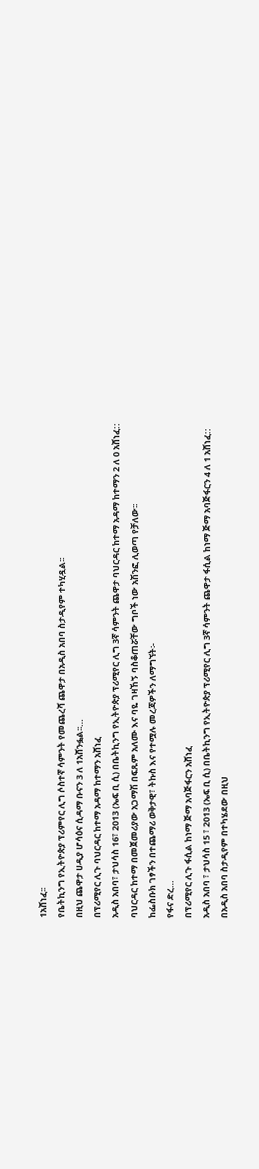1አሸነፈ፡፡
የቤትኪንግ የኢትዮጵያ ፕሪምየር ሊግ ሶስተኛ ሳምንት የመጨረሻ ጨዋታ በአዲስ አበባ ስታዲየም ተካሂዷል፡፡
በዚህ ጨዋታ ሀዲያ ሆሳዕና ሲዳማ ቡናን 3 ለ 1አሸንፏል፡፡…
በፕሪሚየር ሊጉ ባህርዳር ከተማ አዳማ ከተማን አሸነፈ
አዲስ አበባ፣ ታህሳስ 16፣ 2013 (ኤፍ ቢ ሲ) በቤትኪንግ የኢትዮጵያ ፕሪሚየር ሊግ 3ኛ ሳምንት ጨዋታ ባህርዳር ከተማ አዳማ ከተማን 2 ለ 0 አሸነፈ::
ባህርዳር ከተማ በመጀመሪያው አጋማሽ በፍጹም አለሙ እና ባዬ ገዛኸኝ ባስቆጠሯቸው ግቦች ነው አሽንፎ ሊወጣ የቻለው፡፡
ከፌስቡክ ገፃችን በተጨማሪ ወቅታዊ፣ ትኩስ እና የተሟሉ መረጃዎችን ለማግኘት፡-
የፋና ድረ…
በፕሪሚየር ሊጉ ፋሲል ከነማ ጅማ አባጅፋርን አሸነፈ
አዲስ አበባ ፣ ታህሳስ 15 ፣ 2013 (ኤፍ ቢ ሲ) በቤትኪንግ የኢትዮጵያ ፕሪሚየር ሊግ 3ኛ ሳምንት ጨዋታ ፋሲል ከነማ ጅማ አባጅፋርን 4 ለ 1 አሸነፈ::
በአዲስ አበባ ስታዲየም በተካሄደው በዚህ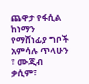ጨዋታ የፋሲል ከነማን የማሸነፊያ ግቦች አምሳሉ ጥላሁን ፣ ሙጂብ ቃሲም፣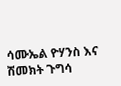ሳሙኤል ዮሃንስ እና ሽመክት ጉግሳ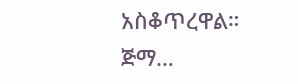አስቆጥረዋል።
ጅማ…